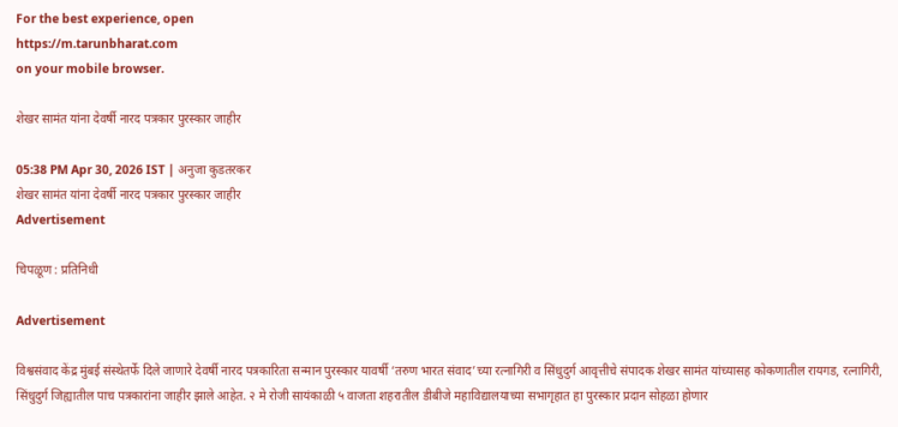For the best experience, open
https://m.tarunbharat.com
on your mobile browser.

शेखर सामंत यांना देवर्षी नारद पत्रकार पुरस्कार जाहीर

05:38 PM Apr 30, 2026 IST | अनुजा कुडतरकर
शेखर सामंत यांना देवर्षी नारद पत्रकार पुरस्कार जाहीर
Advertisement

चिपळूण : प्रतिनिधी

Advertisement

विश्वसंवाद केंद्र मुंबई संस्थेतर्फे दिले जाणारे देवर्षी नारद पत्रकारिता सन्मान पुरस्कार यावर्षी ‘तरुण भारत संवाद’च्या रत्नागिरी व सिंधुदुर्ग आवृत्तीचे संपादक शेखर सामंत यांच्यासह कोकणातील रायगड, रत्नागिरी, सिंधुदुर्ग जिह्यातील पाच पत्रकारांना जाहीर झाले आहेत. २ मे रोजी सायंकाळी ५ वाजता शहरातील डीबीजे महाविद्यालयाच्या सभागृहात हा पुरस्कार प्रदान सोहळा होणार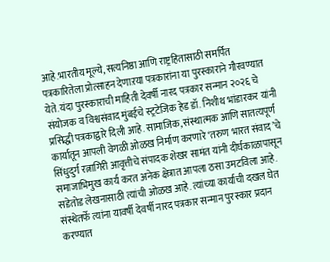आहे.भारतीय मूल्ये, सत्यनिष्ठा आणि राष्ट्रहितासाठी समर्पित पत्रकारितेला प्रोत्साहन देणाऱया पत्रकारांना या पुरस्काराने गौरवण्यात येते. यंदा पुरस्काराची माहिती देवर्षी नारद पत्रकार सन्मान २०२६ चे संयोजक व विश्वसंवाद मुंबईचे स्ट्रटेजिक हेड डॉ. निशीथ भांडारकर यांनी प्रसिद्धी पत्रकाद्वारे दिली आहे. सामाजिक, संस्थात्मक आणि सातत्यपूर्ण कार्यातून आपली वेगळी ओळख निर्माण करणारे ‘तरुण भारत संवाद’चे सिंधुदुर्ग रत्नागिरी आवृत्तीचे संपादक शेखर सामंत यांनी दीर्घकाळापासून समाजाभिमुख कार्य करत अनेक क्षेत्रात आपला ठसा उमटविला आहे. सडेतोड लेखनासाठी त्यांची ओळख आहे. त्यांच्या कार्याची दखल घेत संस्थेतर्फे त्यांना यावर्षी देवर्षी नारद पत्रकार सन्मान पुरस्कार प्रदान करण्यात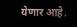येणार आहे.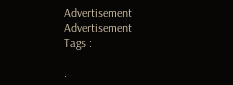Advertisement
Advertisement
Tags :

.